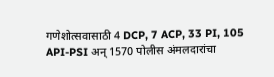गणेशोत्सवासाठी 4 DCP, 7 ACP, 33 PI, 105 API-PSI अन् 1570 पोलीस अंमलदारांचा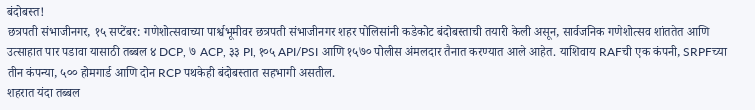बंदोबस्त!
छत्रपती संभाजीनगर, १५ सप्टेंबर: गणेशोत्सवाच्या पार्श्वभूमीवर छत्रपती संभाजीनगर शहर पोलिसांनी कडेकोट बंदोबस्ताची तयारी केली असून, सार्वजनिक गणेशोत्सव शांततेत आणि उत्साहात पार पडावा यासाठी तब्बल ४ DCP, ७ ACP, ३३ PI, १०५ API/PSI आणि १५७० पोलीस अंमलदार तैनात करण्यात आले आहेत. याशिवाय RAFची एक कंपनी, SRPFच्या तीन कंपन्या, ५०० होमगार्ड आणि दोन RCP पथकेही बंदोबस्तात सहभागी असतील.
शहरात यंदा तब्बल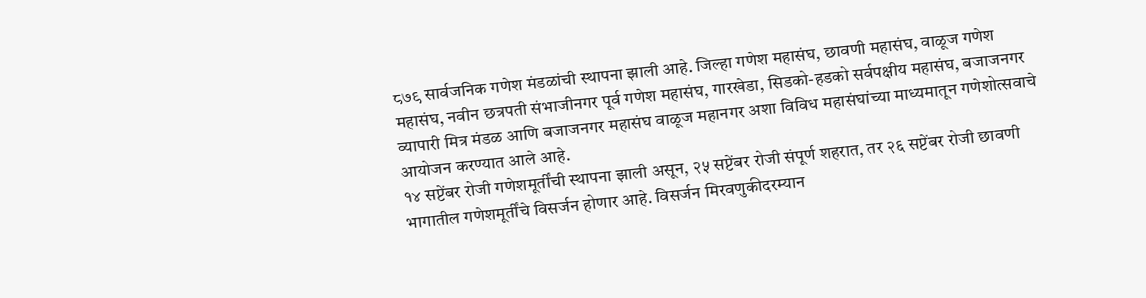८७९ सार्वजनिक गणेश मंडळांची स्थापना झाली आहे. जिल्हा गणेश महासंघ, छावणी महासंघ, वाळूज गणेश महासंघ, नवीन छत्रपती संभाजीनगर पूर्व गणेश महासंघ, गारखेडा, सिडको-हडको सर्वपक्षीय महासंघ, बजाजनगर व्यापारी मित्र मंडळ आणि बजाजनगर महासंघ वाळूज महानगर अशा विविध महासंघांच्या माध्यमातून गणेशोत्सवाचे आयोजन करण्यात आले आहे.
१४ सप्टेंबर रोजी गणेशमूर्तींची स्थापना झाली असून, २५ सप्टेंबर रोजी संपूर्ण शहरात, तर २६ सप्टेंबर रोजी छावणी भागातील गणेशमूर्तींचे विसर्जन होणार आहे. विसर्जन मिरवणुकीदरम्यान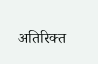अतिरिक्त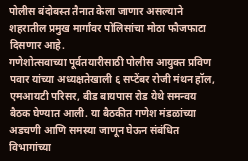पोलीस बंदोबस्त तैनात केला जाणार असल्याने शहरातील प्रमुख मार्गांवर पोलिसांचा मोठा फौजफाटा दिसणार आहे.
गणेशोत्सवाच्या पूर्वतयारीसाठी पोलीस आयुक्त प्रविण पवार यांच्या अध्यक्षतेखाली ६ सप्टेंबर रोजी मंथन हॉल, एमआयटी परिसर, बीड बायपास रोड येथे समन्वय बैठक घेण्यात आली. या बैठकीत गणेश मंडळांच्या अडचणी आणि समस्या जाणून घेऊन संबंधित विभागांच्या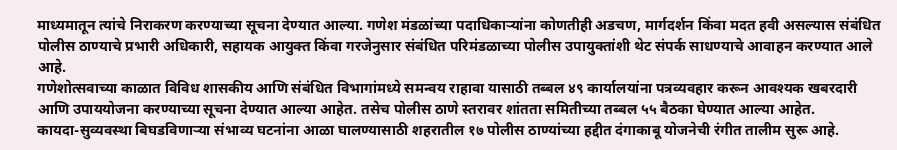माध्यमातून त्यांचे निराकरण करण्याच्या सूचना देण्यात आल्या. गणेश मंडळांच्या पदाधिकाऱ्यांना कोणतीही अडचण, मार्गदर्शन किंवा मदत हवी असल्यास संबंधित पोलीस ठाण्याचे प्रभारी अधिकारी, सहायक आयुक्त किंवा गरजेनुसार संबंधित परिमंडळाच्या पोलीस उपायुक्तांशी थेट संपर्क साधण्याचे आवाहन करण्यात आले आहे.
गणेशोत्सवाच्या काळात विविध शासकीय आणि संबंधित विभागांमध्ये समन्वय राहावा यासाठी तब्बल ४९ कार्यालयांना पत्रव्यवहार करून आवश्यक खबरदारी आणि उपाययोजना करण्याच्या सूचना देण्यात आल्या आहेत. तसेच पोलीस ठाणे स्तरावर शांतता समितीच्या तब्बल ५५ बैठका घेण्यात आल्या आहेत.
कायदा-सुव्यवस्था बिघडविणाऱ्या संभाव्य घटनांना आळा घालण्यासाठी शहरातील १७ पोलीस ठाण्यांच्या हद्दीत दंगाकाबू योजनेची रंगीत तालीम सुरू आहे.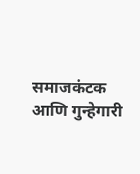समाजकंटक आणि गुन्हेगारी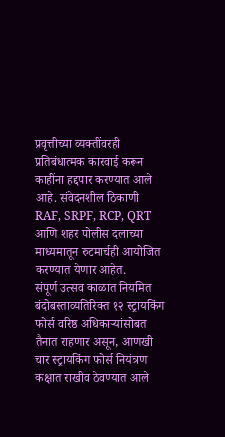प्रवृत्तीच्या व्यक्तींवरही प्रतिबंधात्मक कारवाई करून काहींना हद्दपार करण्यात आले आहे. संवेदनशील ठिकाणी RAF, SRPF, RCP, QRT आणि शहर पोलीस दलाच्या माध्यमातून रुटमार्चही आयोजित करण्यात येणार आहेत.
संपूर्ण उत्सव काळात नियमित बंदोबस्ताव्यतिरिक्त १२ स्ट्रायकिंग फोर्स वरिष्ठ अधिकाऱ्यांसोबत तैनात राहणार असून, आणखी चार स्ट्रायकिंग फोर्स नियंत्रण कक्षात राखीव ठेवण्यात आले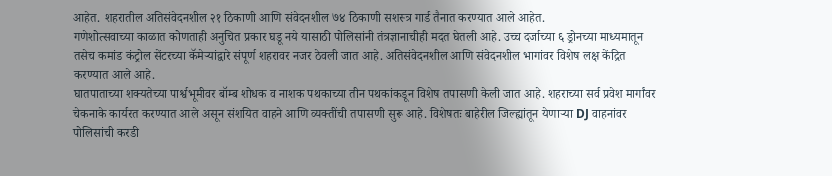आहेत. शहरातील अतिसंवेदनशील २१ ठिकाणी आणि संवेदनशील ७४ ठिकाणी सशस्त्र गार्ड तैनात करण्यात आले आहेत.
गणेशोत्सवाच्या काळात कोणताही अनुचित प्रकार घडू नये यासाठी पोलिसांनी तंत्रज्ञानाचीही मदत घेतली आहे. उच्च दर्जाच्या ६ ड्रोनच्या माध्यमातून तसेच कमांड कंट्रोल सेंटरच्या कॅमेऱ्यांद्वारे संपूर्ण शहरावर नजर ठेवली जात आहे. अतिसंवेदनशील आणि संवेदनशील भागांवर विशेष लक्ष केंद्रित करण्यात आले आहे.
घातपाताच्या शक्यतेच्या पार्श्वभूमीवर बॉम्ब शोधक व नाशक पथकाच्या तीन पथकांकडून विशेष तपासणी केली जात आहे. शहराच्या सर्व प्रवेश मार्गांवर चेकनाके कार्यरत करण्यात आले असून संशयित वाहने आणि व्यक्तींची तपासणी सुरू आहे. विशेषतः बाहेरील जिल्ह्यांतून येणाऱ्या DJ वाहनांवर पोलिसांची करडी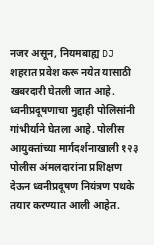नजर असून, नियमबाह्य DJ शहरात प्रवेश करू नयेत यासाठी खबरदारी घेतली जात आहे.
ध्वनीप्रदूषणाचा मुद्दाही पोलिसांनी गांभीर्याने घेतला आहे. पोलीस आयुक्तांच्या मार्गदर्शनाखाली १२३ पोलीस अंमलदारांना प्रशिक्षण देऊन ध्वनीप्रदूषण नियंत्रण पथके तयार करण्यात आली आहेत.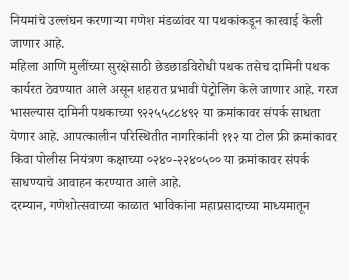नियमांचे उल्लंघन करणाऱ्या गणेश मंडळांवर या पथकांकडून कारवाई केली जाणार आहे.
महिला आणि मुलींच्या सुरक्षेसाठी छेडछाडविरोधी पथक तसेच दामिनी पथक कार्यरत ठेवण्यात आले असून शहरात प्रभावी पेट्रोलिंग केले जाणार आहे. गरज भासल्यास दामिनी पथकाच्या ९२२५५८८४९२ या क्रमांकावर संपर्क साधता येणार आहे. आपत्कालीन परिस्थितीत नागरिकांनी ११२ या टोल फ्री क्रमांकावर किंवा पोलीस नियंत्रण कक्षाच्या ०२४०-२२४०५०० या क्रमांकावर संपर्क साधण्याचे आवाहन करण्यात आले आहे.
दरम्यान, गणेशोत्सवाच्या काळात भाविकांना महाप्रसादाच्या माध्यमातून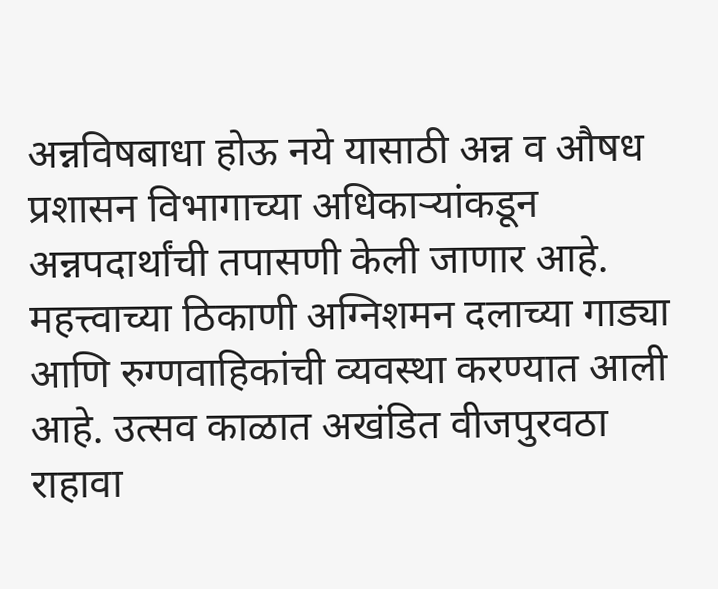अन्नविषबाधा होऊ नये यासाठी अन्न व औषध प्रशासन विभागाच्या अधिकाऱ्यांकडून अन्नपदार्थांची तपासणी केली जाणार आहे. महत्त्वाच्या ठिकाणी अग्निशमन दलाच्या गाड्या आणि रुग्णवाहिकांची व्यवस्था करण्यात आली आहे. उत्सव काळात अखंडित वीजपुरवठा राहावा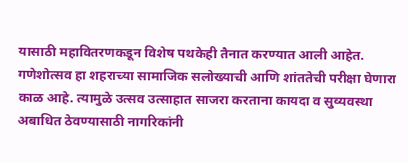यासाठी महावितरणकडून विशेष पथकेही तैनात करण्यात आली आहेत.
गणेशोत्सव हा शहराच्या सामाजिक सलोख्याची आणि शांततेची परीक्षा घेणारा काळ आहे. त्यामुळे उत्सव उत्साहात साजरा करताना कायदा व सुव्यवस्था अबाधित ठेवण्यासाठी नागरिकांनी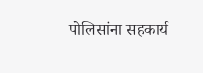पोलिसांना सहकार्य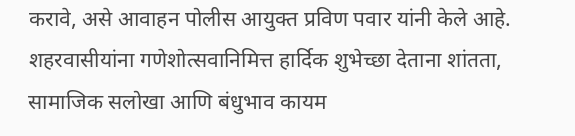करावे, असे आवाहन पोलीस आयुक्त प्रविण पवार यांनी केले आहे. शहरवासीयांना गणेशोत्सवानिमित्त हार्दिक शुभेच्छा देताना शांतता, सामाजिक सलोखा आणि बंधुभाव कायम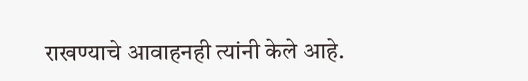राखण्याचे आवाहनही त्यांनी केले आहे.